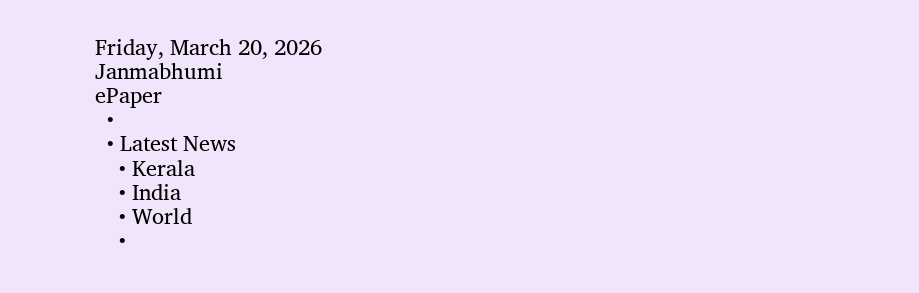Friday, March 20, 2026
Janmabhumi
ePaper
  •
  • Latest News
    • Kerala
    • India
    • World
    •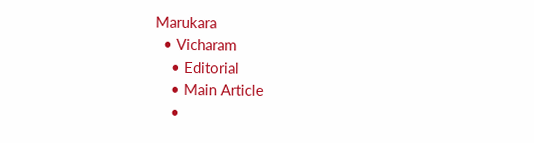Marukara
  • Vicharam
    • Editorial
    • Main Article
    •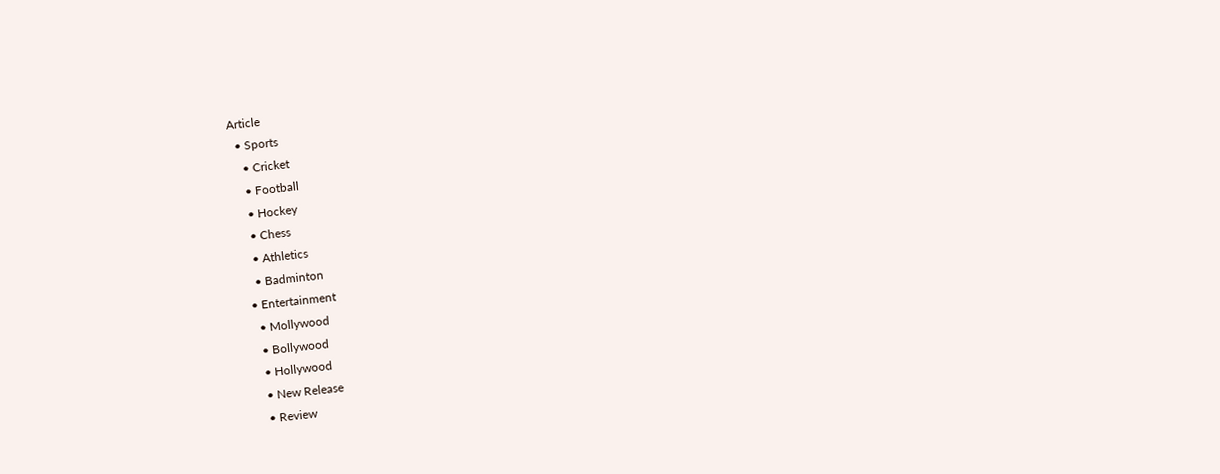Article
  • Sports
    • Cricket
    • Football
    • Hockey
    • Chess
    • Athletics
    • Badminton
  • Entertainment
    • Mollywood
    • Bollywood
    • Hollywood
    • New Release
    • Review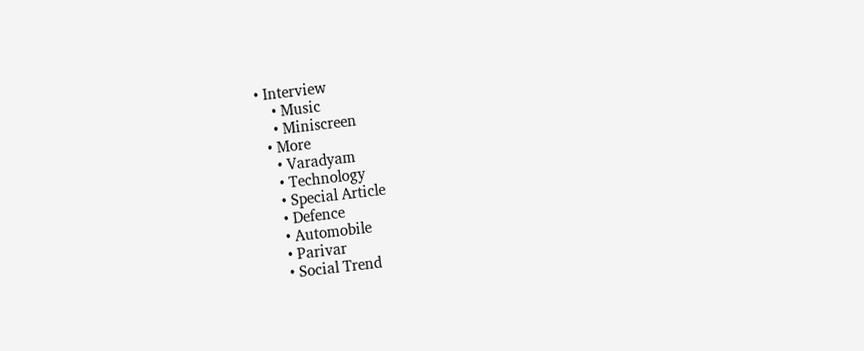• Interview
    • Music
    • Miniscreen
  • More
    • Varadyam
    • Technology
    • Special Article
    • Defence
    • Automobile
    • Parivar
    • Social Trend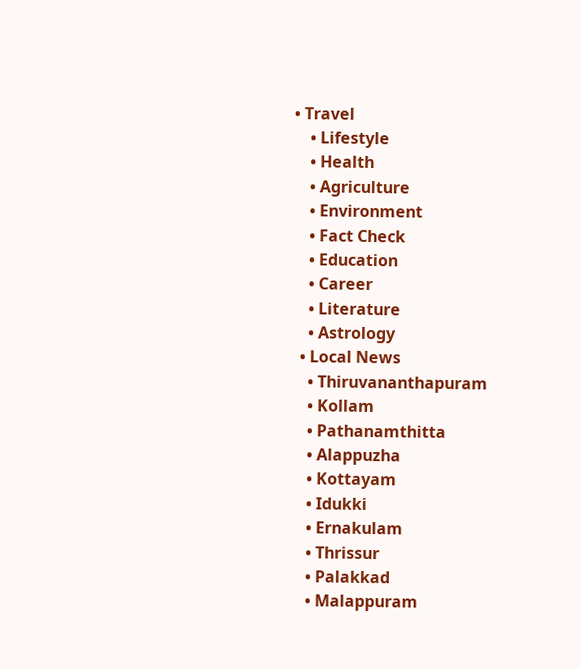• Travel
    • Lifestyle
    • Health
    • Agriculture
    • Environment
    • Fact Check
    • Education
    • Career
    • Literature
    • Astrology
  • Local News
    • Thiruvananthapuram
    • Kollam
    • Pathanamthitta
    • Alappuzha
    • Kottayam
    • Idukki
    • Ernakulam
    • Thrissur
    • Palakkad
    • Malappuram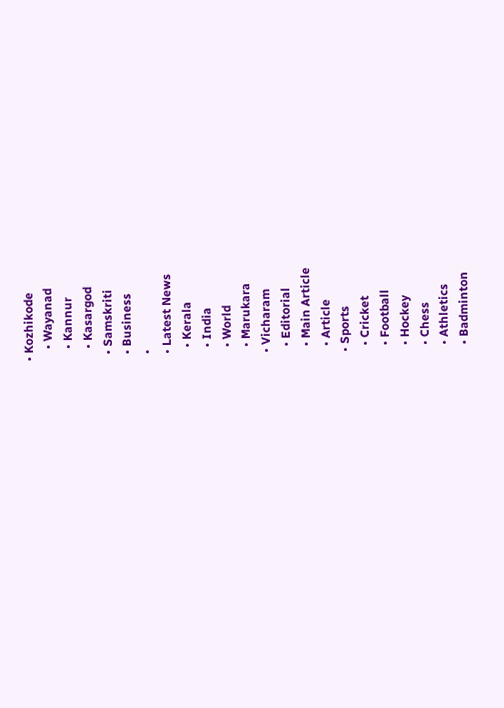• Kozhikode
    • Wayanad
    • Kannur
    • Kasargod
  • Samskriti
  • Business
  •
  • Latest News
    • Kerala
    • India
    • World
    • Marukara
  • Vicharam
    • Editorial
    • Main Article
    • Article
  • Sports
    • Cricket
    • Football
    • Hockey
    • Chess
    • Athletics
    • Badminton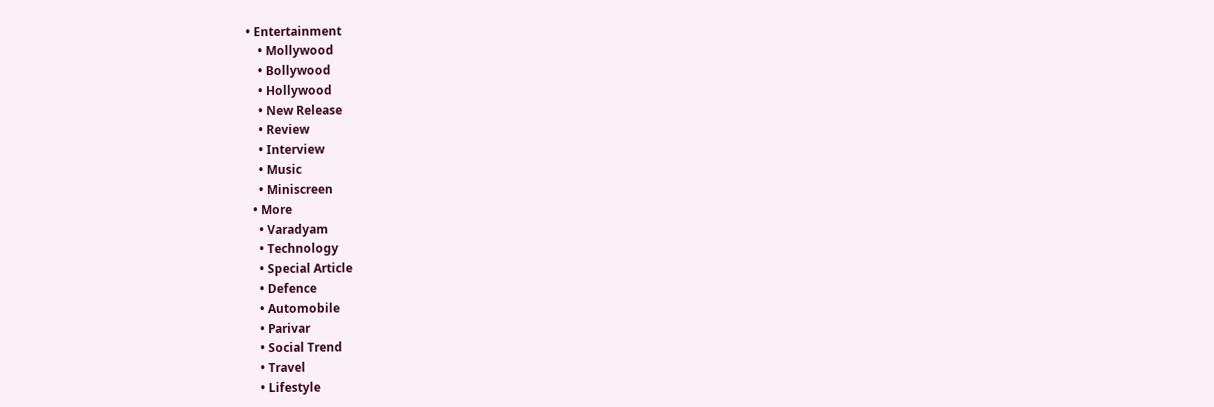• Entertainment
    • Mollywood
    • Bollywood
    • Hollywood
    • New Release
    • Review
    • Interview
    • Music
    • Miniscreen
  • More
    • Varadyam
    • Technology
    • Special Article
    • Defence
    • Automobile
    • Parivar
    • Social Trend
    • Travel
    • Lifestyle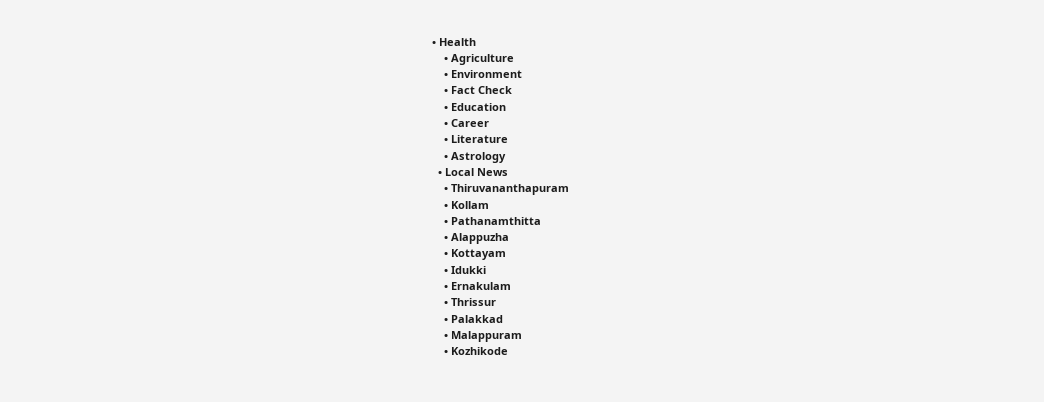• Health
    • Agriculture
    • Environment
    • Fact Check
    • Education
    • Career
    • Literature
    • Astrology
  • Local News
    • Thiruvananthapuram
    • Kollam
    • Pathanamthitta
    • Alappuzha
    • Kottayam
    • Idukki
    • Ernakulam
    • Thrissur
    • Palakkad
    • Malappuram
    • Kozhikode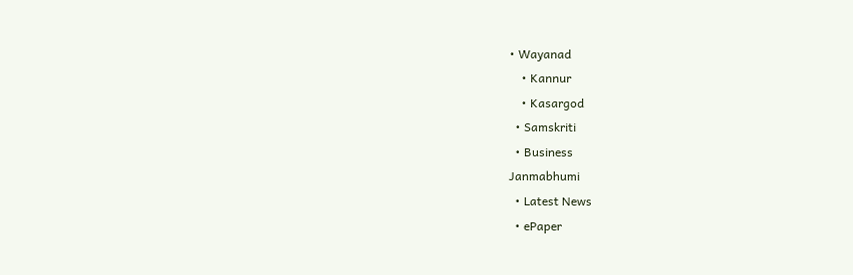• Wayanad
    • Kannur
    • Kasargod
  • Samskriti
  • Business
Janmabhumi
  • Latest News
  • ePaper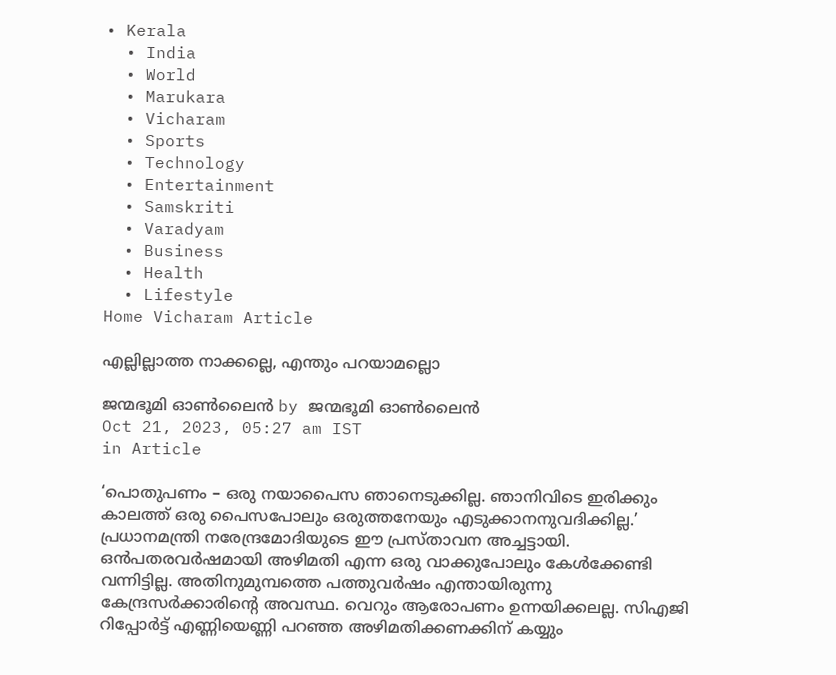• Kerala
  • India
  • World
  • Marukara
  • Vicharam
  • Sports
  • Technology
  • Entertainment
  • Samskriti
  • Varadyam
  • Business
  • Health
  • Lifestyle
Home Vicharam Article

എല്ലില്ലാത്ത നാക്കല്ലെ, എന്തും പറയാമല്ലൊ

ജന്മഭൂമി ഓണ്‍ലൈന്‍ by ജന്മഭൂമി ഓണ്‍ലൈന്‍
Oct 21, 2023, 05:27 am IST
in Article

‘പൊതുപണം – ഒരു നയാപൈസ ഞാനെടുക്കില്ല. ഞാനിവിടെ ഇരിക്കും കാലത്ത് ഒരു പൈസപോലും ഒരുത്തനേയും എടുക്കാനനുവദിക്കില്ല.’ പ്രധാനമന്ത്രി നരേന്ദ്രമോദിയുടെ ഈ പ്രസ്താവന അച്ചട്ടായി. ഒന്‍പതരവര്‍ഷമായി അഴിമതി എന്ന ഒരു വാക്കുപോലും കേള്‍ക്കേണ്ടി വന്നിട്ടില്ല. അതിനുമുമ്പത്തെ പത്തുവര്‍ഷം എന്തായിരുന്നു കേന്ദ്രസര്‍ക്കാരിന്റെ അവസ്ഥ. വെറും ആരോപണം ഉന്നയിക്കലല്ല. സിഎജി റിപ്പോര്‍ട്ട് എണ്ണിയെണ്ണി പറഞ്ഞ അഴിമതിക്കണക്കിന് കയ്യും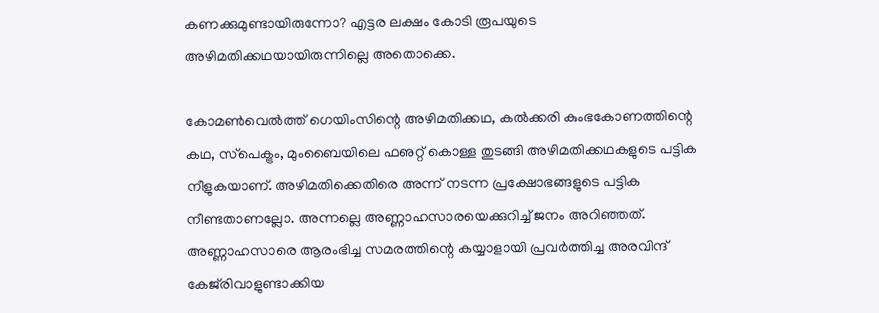കണക്കുമുണ്ടായിരുന്നോ? എട്ടര ലക്ഷം കോടി രൂപയുടെ അഴിമതിക്കഥയായിരുന്നില്ലെ അതൊക്കെ.

കോമണ്‍വെല്‍ത്ത് ഗെയിംസിന്റെ അഴിമതിക്കഥ, കല്‍ക്കരി കുംഭകോണത്തിന്റെ കഥ, സ്‌പെക്ട്രം, മുംബൈയിലെ ഫഌറ്റ് കൊള്ള തുടങ്ങി അഴിമതിക്കഥകളുടെ പട്ടിക നീളുകയാണ്. അഴിമതിക്കെതിരെ അന്ന് നടന്ന പ്രക്ഷോഭങ്ങളുടെ പട്ടിക നീണ്ടതാണല്ലോ. അന്നല്ലെ അണ്ണാഹസാരയെക്കുറിച്ച് ജനം അറിഞ്ഞത്. അണ്ണാഹസാരെ ആരംഭിച്ച സമരത്തിന്റെ കയ്യാളായി പ്രവര്‍ത്തിച്ച അരവിന്ദ് കേജ്‌രിവാളുണ്ടാക്കിയ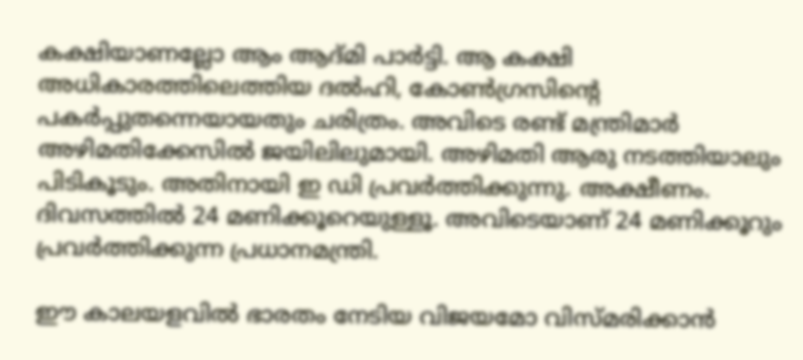കക്ഷിയാണല്ലോ ആം ആദ്മി പാര്‍ട്ടി. ആ കക്ഷി അധികാരത്തിലെത്തിയ ദല്‍ഹി, കോണ്‍ഗ്രസിന്റെ പകര്‍പ്പുതന്നെയായതും ചരിത്രം. അവിടെ രണ്ട് മന്ത്രിമാര്‍ അഴിമതിക്കേസില്‍ ജയിലിലുമായി. അഴിമതി ആരു നടത്തിയാലും പിടികൂടും. അതിനായി ഇ ഡി പ്രവര്‍ത്തിക്കുന്നു. അക്ഷീണം. ദിവസത്തില്‍ 24 മണിക്കൂറെയുള്ളൂ. അവിടെയാണ് 24 മണിക്കൂറും പ്രവര്‍ത്തിക്കുന്ന പ്രധാനമന്ത്രി.

ഈ കാലയളവില്‍ ഭാരതം നേടിയ വിജയമോ വിസ്മരിക്കാന്‍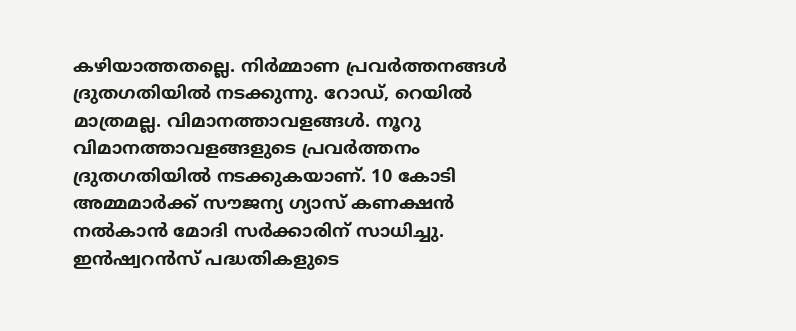കഴിയാത്തതല്ലെ. നിര്‍മ്മാണ പ്രവര്‍ത്തനങ്ങള്‍ ദ്രുതഗതിയില്‍ നടക്കുന്നു. റോഡ്, റെയില്‍ മാത്രമല്ല. വിമാനത്താവളങ്ങള്‍. നൂറു വിമാനത്താവളങ്ങളുടെ പ്രവര്‍ത്തനം ദ്രുതഗതിയില്‍ നടക്കുകയാണ്. 10 കോടി അമ്മമാര്‍ക്ക് സൗജന്യ ഗ്യാസ് കണക്ഷന്‍ നല്‍കാന്‍ മോദി സര്‍ക്കാരിന് സാധിച്ചു. ഇന്‍ഷ്വറന്‍സ് പദ്ധതികളുടെ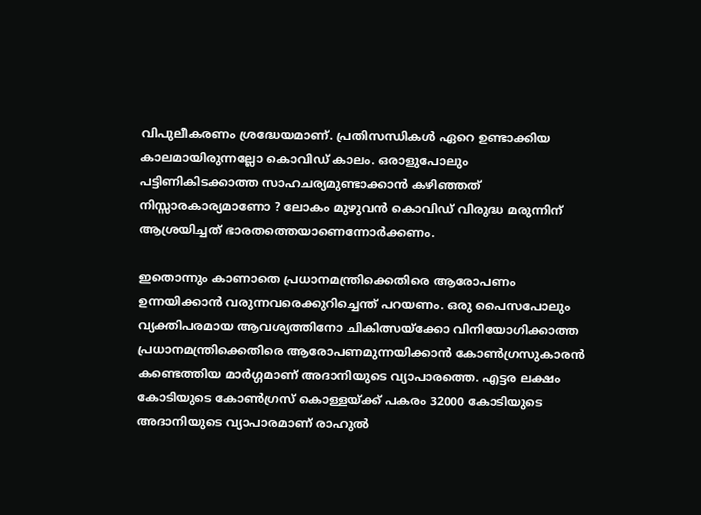വിപുലീകരണം ശ്രദ്ധേയമാണ്. പ്രതിസന്ധികള്‍ ഏറെ ഉണ്ടാക്കിയ കാലമായിരുന്നല്ലോ കൊവിഡ് കാലം. ഒരാളുപോലും പട്ടിണികിടക്കാത്ത സാഹചര്യമുണ്ടാക്കാന്‍ കഴിഞ്ഞത് നിസ്സാരകാര്യമാണോ ? ലോകം മുഴുവന്‍ കൊവിഡ് വിരുദ്ധ മരുന്നിന് ആശ്രയിച്ചത് ഭാരതത്തെയാണെന്നോര്‍ക്കണം.

ഇതൊന്നും കാണാതെ പ്രധാനമന്ത്രിക്കെതിരെ ആരോപണം ഉന്നയിക്കാന്‍ വരുന്നവരെക്കുറിച്ചെന്ത് പറയണം. ഒരു പൈസപോലും വ്യക്തിപരമായ ആവശ്യത്തിനോ ചികിത്സയ്‌ക്കോ വിനിയോഗിക്കാത്ത പ്രധാനമന്ത്രിക്കെതിരെ ആരോപണമുന്നയിക്കാന്‍ കോണ്‍ഗ്രസുകാരന്‍ കണ്ടെത്തിയ മാര്‍ഗ്ഗമാണ് അദാനിയുടെ വ്യാപാരത്തെ. എട്ടര ലക്ഷം കോടിയുടെ കോണ്‍ഗ്രസ് കൊള്ളയ്‌ക്ക് പകരം 32000 കോടിയുടെ അദാനിയുടെ വ്യാപാരമാണ് രാഹുല്‍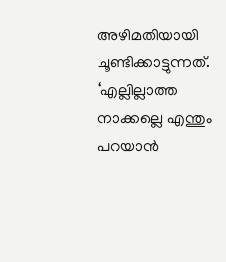അഴിമതിയായി ചൂണ്ടിക്കാട്ടുന്നത്. ‘എല്ലില്ലാത്ത നാക്കല്ലെ എന്തും പറയാന്‍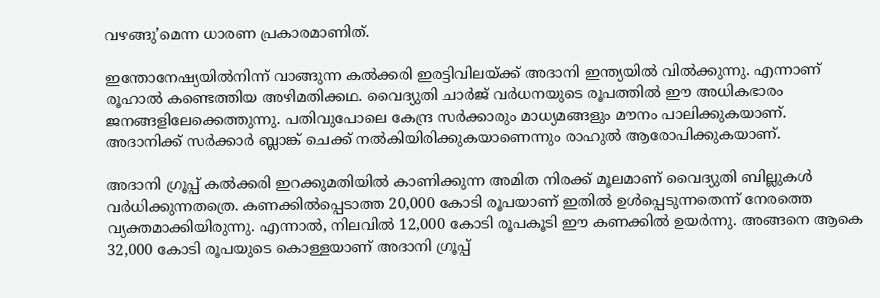വഴങ്ങു’മെന്ന ധാരണ പ്രകാരമാണിത്.

ഇന്തോനേഷ്യയില്‍നിന്ന് വാങ്ങുന്ന കല്‍ക്കരി ഇരട്ടിവിലയ്‌ക്ക് അദാനി ഇന്ത്യയില്‍ വില്‍ക്കുന്നു. എന്നാണ് രൂഹാല്‍ കണ്ടെത്തിയ അഴിമതിക്കഥ. വൈദ്യുതി ചാര്‍ജ് വര്‍ധനയുടെ രൂപത്തില്‍ ഈ അധികഭാരം ജനങ്ങളിലേക്കെത്തുന്നു. പതിവുപോലെ കേന്ദ്ര സര്‍ക്കാരും മാധ്യമങ്ങളും മൗനം പാലിക്കുകയാണ്. അദാനിക്ക് സര്‍ക്കാര്‍ ബ്ലാങ്ക് ചെക്ക് നല്‍കിയിരിക്കുകയാണെന്നും രാഹുല്‍ ആരോപിക്കുകയാണ്.

അദാനി ഗ്രൂപ്പ് കല്‍ക്കരി ഇറക്കുമതിയില്‍ കാണിക്കുന്ന അമിത നിരക്ക് മൂലമാണ് വൈദ്യുതി ബില്ലുകള്‍ വര്‍ധിക്കുന്നതത്രെ. കണക്കില്‍പ്പെടാത്ത 20,000 കോടി രൂപയാണ് ഇതില്‍ ഉള്‍പ്പെടുന്നതെന്ന് നേരത്തെ വ്യക്തമാക്കിയിരുന്നു. എന്നാല്‍, നിലവില്‍ 12,000 കോടി രൂപകൂടി ഈ കണക്കില്‍ ഉയര്‍ന്നു. അങ്ങനെ ആകെ 32,000 കോടി രൂപയുടെ കൊള്ളയാണ് അദാനി ഗ്രൂപ്പ്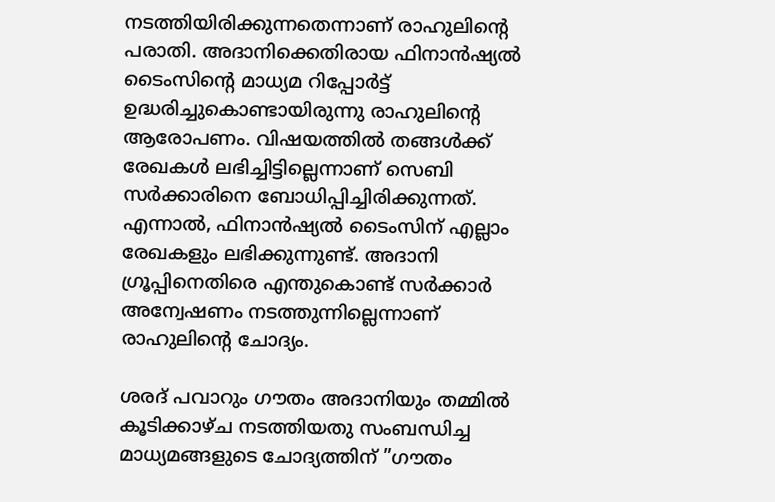നടത്തിയിരിക്കുന്നതെന്നാണ് രാഹുലിന്റെ പരാതി. അദാനിക്കെതിരായ ഫിനാന്‍ഷ്യല്‍ ടൈംസിന്റെ മാധ്യമ റിപ്പോര്‍ട്ട് ഉദ്ധരിച്ചുകൊണ്ടായിരുന്നു രാഹുലിന്റെ ആരോപണം. വിഷയത്തില്‍ തങ്ങള്‍ക്ക് രേഖകള്‍ ലഭിച്ചിട്ടില്ലെന്നാണ് സെബി സര്‍ക്കാരിനെ ബോധിപ്പിച്ചിരിക്കുന്നത്. എന്നാല്‍, ഫിനാന്‍ഷ്യല്‍ ടൈംസിന് എല്ലാം രേഖകളും ലഭിക്കുന്നുണ്ട്. അദാനി ഗ്രൂപ്പിനെതിരെ എന്തുകൊണ്ട് സര്‍ക്കാര്‍ അന്വേഷണം നടത്തുന്നില്ലെന്നാണ് രാഹുലിന്റെ ചോദ്യം.

ശരദ് പവാറും ഗൗതം അദാനിയും തമ്മില്‍ കൂടിക്കാഴ്ച നടത്തിയതു സംബന്ധിച്ച മാധ്യമങ്ങളുടെ ചോദ്യത്തിന് ”ഗൗതം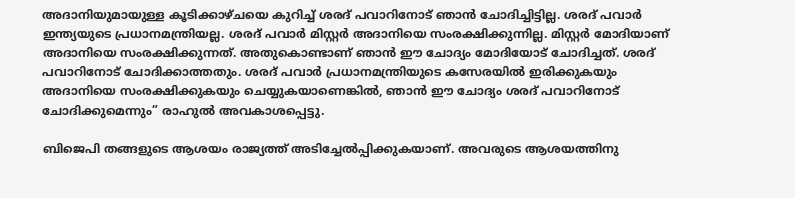അദാനിയുമായുള്ള കൂടിക്കാഴ്ചയെ കുറിച്ച് ശരദ് പവാറിനോട് ഞാന്‍ ചോദിച്ചിട്ടില്ല. ശരദ് പവാര്‍ ഇന്ത്യയുടെ പ്രധാനമന്ത്രിയല്ല. ശരദ് പവാര്‍ മിസ്റ്റര്‍ അദാനിയെ സംരക്ഷിക്കുന്നില്ല. മിസ്റ്റര്‍ മോദിയാണ് അദാനിയെ സംരക്ഷിക്കുന്നത്. അതുകൊണ്ടാണ് ഞാന്‍ ഈ ചോദ്യം മോദിയോട് ചോദിച്ചത്. ശരദ് പവാറിനോട് ചോദിക്കാത്തതും. ശരദ് പവാര്‍ പ്രധാനമന്ത്രിയുടെ കസേരയില്‍ ഇരിക്കുകയും അദാനിയെ സംരക്ഷിക്കുകയും ചെയ്യുകയാണെങ്കില്‍, ഞാന്‍ ഈ ചോദ്യം ശരദ് പവാറിനോട് ചോദിക്കുമെന്നും” രാഹുല്‍ അവകാശപ്പെട്ടു.

ബിജെപി തങ്ങളുടെ ആശയം രാജ്യത്ത് അടിച്ചേല്‍പ്പിക്കുകയാണ്. അവരുടെ ആശയത്തിനു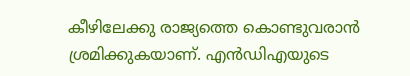കീഴിലേക്കു രാജ്യത്തെ കൊണ്ടുവരാന്‍ ശ്രമിക്കുകയാണ്. എന്‍ഡിഎയുടെ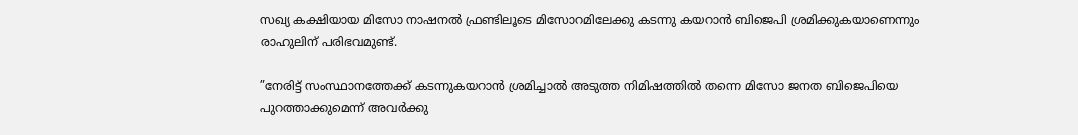സഖ്യ കക്ഷിയായ മിസോ നാഷനല്‍ ഫ്രണ്ടിലൂടെ മിസോറമിലേക്കു കടന്നു കയറാന്‍ ബിജെപി ശ്രമിക്കുകയാണെന്നും രാഹുലിന് പരിഭവമുണ്ട്.

”നേരിട്ട് സംസ്ഥാനത്തേക്ക് കടന്നുകയറാന്‍ ശ്രമിച്ചാല്‍ അടുത്ത നിമിഷത്തില്‍ തന്നെ മിസോ ജനത ബിജെപിയെ പുറത്താക്കുമെന്ന് അവര്‍ക്കു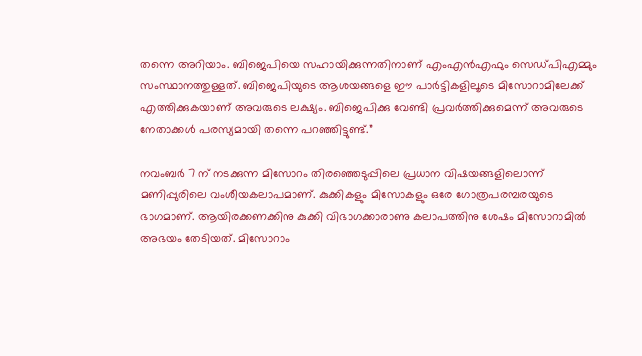തന്നെ അറിയാം. ബിജെപിയെ സഹായിക്കുന്നതിനാണ് എംഎന്‍എഫും സെഡ്പിഎമ്മും സംസ്ഥാനത്തുള്ളത്. ബിജെപിയുടെ ആശയങ്ങളെ ഈ പാര്‍ട്ടികളിലൂടെ മിസോറാമിലേക്ക് എത്തിക്കുകയാണ് അവരുടെ ലക്ഷ്യം. ബിജെപിക്കു വേണ്ടി പ്രവര്‍ത്തിക്കുമെന്ന് അവരുടെ നേതാക്കള്‍ പരസ്യമായി തന്നെ പറഞ്ഞിട്ടുണ്ട്.”

നവംബര്‍ 7 ന് നടക്കുന്ന മിസോറം തിരഞ്ഞെടുപ്പിലെ പ്രധാന വിഷയങ്ങളിലൊന്ന് മണിപ്പുരിലെ വംശീയകലാപമാണ്. കുക്കികളും മിസോകളും ഒരേ ഗോത്രപരമ്പരയുടെ ഭാഗമാണ്. ആയിരക്കണക്കിനു കുക്കി വിഭാഗക്കാരാണു കലാപത്തിനു ശേഷം മിസോറാമില്‍ അഭയം തേടിയത്. മിസോറാം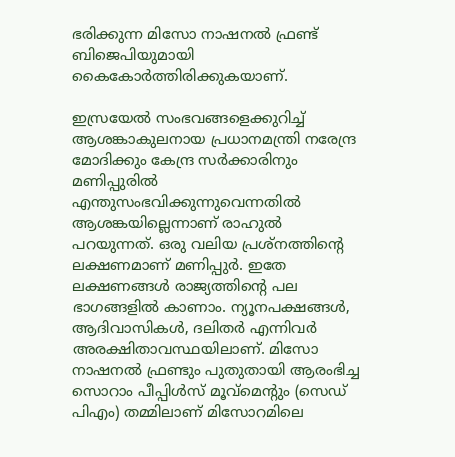ഭരിക്കുന്ന മിസോ നാഷനല്‍ ഫ്രണ്ട് ബിജെപിയുമായി കൈകോര്‍ത്തിരിക്കുകയാണ്.

ഇസ്രയേല്‍ സംഭവങ്ങളെക്കുറിച്ച് ആശങ്കാകുലനായ പ്രധാനമന്ത്രി നരേന്ദ്ര മോദിക്കും കേന്ദ്ര സര്‍ക്കാരിനും മണിപ്പുരില്‍ എന്തുസംഭവിക്കുന്നുവെന്നതില്‍ ആശങ്കയില്ലെന്നാണ് രാഹുല്‍ പറയുന്നത്. ഒരു വലിയ പ്രശ്‌നത്തിന്റെ ലക്ഷണമാണ് മണിപ്പുര്‍. ഇതേ ലക്ഷണങ്ങള്‍ രാജ്യത്തിന്റെ പല ഭാഗങ്ങളില്‍ കാണാം. ന്യൂനപക്ഷങ്ങള്‍, ആദിവാസികള്‍, ദലിതര്‍ എന്നിവര്‍ അരക്ഷിതാവസ്ഥയിലാണ്. മിസോ നാഷനല്‍ ഫ്രണ്ടും പുതുതായി ആരംഭിച്ച സൊറാം പീപ്പിള്‍സ് മൂവ്‌മെന്റും (സെഡ് പിഎം) തമ്മിലാണ് മിസോറമിലെ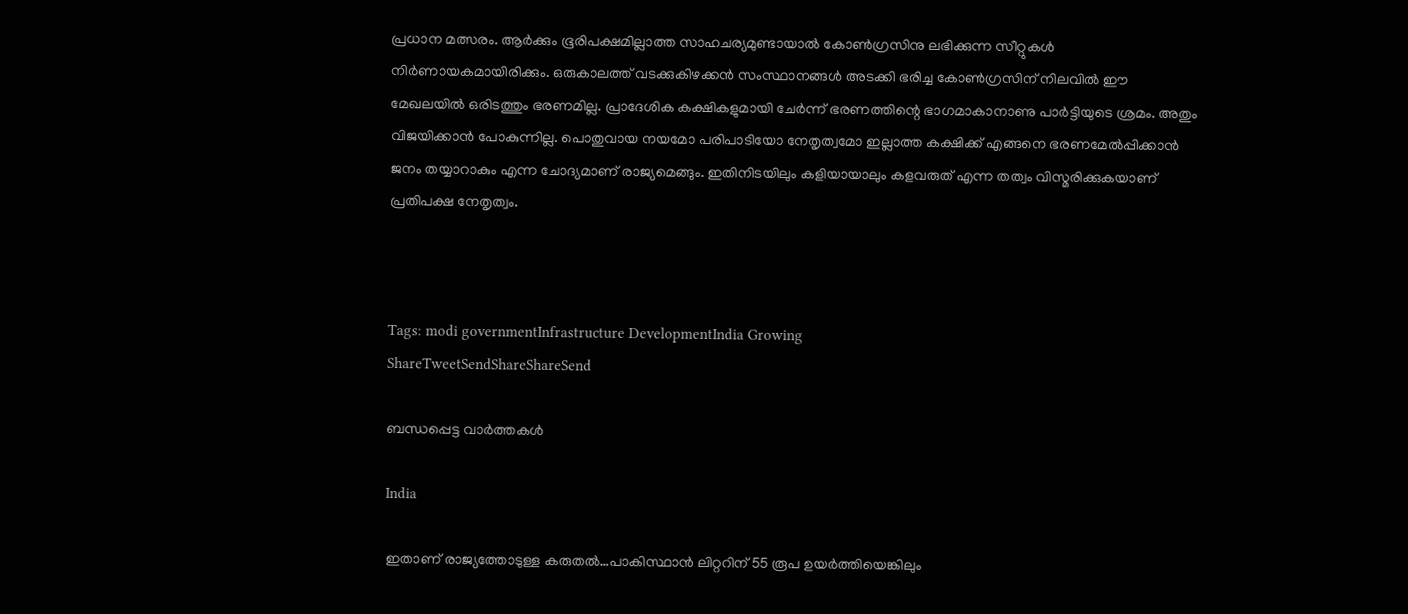പ്രധാന മത്സരം. ആര്‍ക്കും ഭൂരിപക്ഷമില്ലാത്ത സാഹചര്യമുണ്ടായാല്‍ കോണ്‍ഗ്രസിനു ലഭിക്കുന്ന സീറ്റുകള്‍ നിര്‍ണായകമായിരിക്കും. ഒരുകാലത്ത് വടക്കുകിഴക്കന്‍ സംസ്ഥാനങ്ങള്‍ അടക്കി ഭരിച്ച കോണ്‍ഗ്രസിന് നിലവില്‍ ഈ മേഖലയില്‍ ഒരിടത്തും ഭരണമില്ല. പ്രാദേശിക കക്ഷികളുമായി ചേര്‍ന്ന് ഭരണത്തിന്റെ ഭാഗമാകാനാണു പാര്‍ട്ടിയുടെ ശ്രമം. അതും വിജയിക്കാന്‍ പോകുന്നില്ല. പൊതുവായ നയമോ പരിപാടിയോ നേതൃത്വമോ ഇല്ലാത്ത കക്ഷിക്ക് എങ്ങനെ ഭരണമേല്‍പ്പിക്കാന്‍ ജനം തയ്യാറാകും എന്ന ചോദ്യമാണ് രാജ്യമെങ്ങും. ഇതിനിടയിലും കളിയായാലും കളവരുത് എന്ന തത്വം വിസ്മരിക്കുകയാണ് പ്രതിപക്ഷ നേതൃത്വം.



Tags: modi governmentInfrastructure DevelopmentIndia Growing
ShareTweetSendShareShareSend

ബന്ധപ്പെട്ട വാര്‍ത്തകള്‍

India

ഇതാണ് രാജ്യത്തോടുള്ള കരുതല്‍…പാകിസ്ഥാന്‍ ലിറ്ററിന് 55 രൂപ ഉയര്‍ത്തിയെങ്കിലും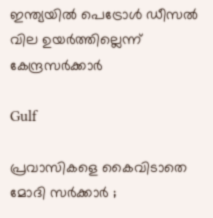ഇന്ത്യയില്‍ പെട്രോൾ ഡീസൽ വില ഉയർത്തില്ലെന്ന് കേന്ദ്രസര്‍ക്കാര്‍

Gulf

പ്രവാസികളെ കൈവിടാതെ മോദി സർക്കാർ ;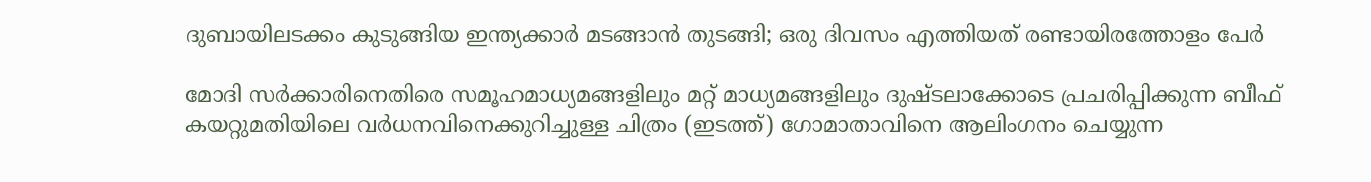ദുബായിലടക്കം കുടുങ്ങിയ ഇന്ത്യക്കാർ മടങ്ങാൻ തുടങ്ങി; ഒരു ദിവസം എത്തിയത് രണ്ടായിരത്തോളം പേർ

മോദി സര്‍ക്കാരിനെതിരെ സമൂഹമാധ്യമങ്ങളിലും മറ്റ് മാധ്യമങ്ങളിലും ദുഷ്ടലാക്കോടെ പ്രചരിപ്പിക്കുന്ന ബീഫ് കയറ്റുമതിയിലെ വര്‍ധനവിനെക്കുറിച്ചുള്ള ചിത്രം (ഇടത്ത്) ഗോമാതാവിനെ ആലിംഗനം ചെയ്യുന്ന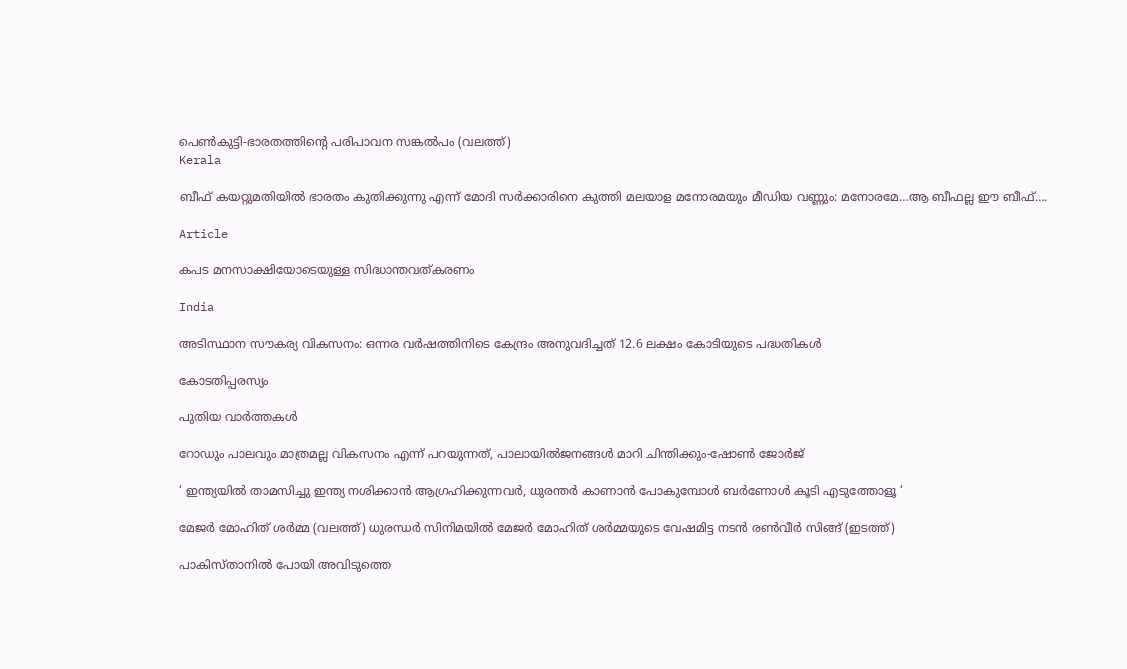പെണ്‍കുട്ടി-ഭാരതത്തിന്‍റെ പരിപാവന സങ്കല്‍പം (വലത്ത്)
Kerala

ബീഫ് കയറ്റുമതിയിൽ ഭാരതം കുതിക്കുന്നു എന്ന് മോദി സര്‍ക്കാരിനെ കുത്തി മലയാള മനോരമയും മീഡിയ വണ്ണും: മനോരമേ…ആ ബീഫല്ല ഈ ബീഫ്….

Article

കപട മനസാക്ഷിയോടെയുള്ള സിദ്ധാന്തവത്കരണം

India

അടിസ്ഥാന സൗകര്യ വികസനം: ഒന്നര വര്‍ഷത്തിനിടെ കേന്ദ്രം അനുവദിച്ചത് 12.6 ലക്ഷം കോടിയുടെ പദ്ധതികള്‍

കോടതിപ്പരസ്യം

പുതിയ വാര്‍ത്തകള്‍

റോഡും പാലവും മാത്രമല്ല വികസനം എന്ന് പറയുന്നത്, പാലായില്‍ജനങ്ങള്‍ മാറി ചിന്തിക്കും-ഷോണ്‍ ജോര്‍ജ്

‘ ഇന്ത്യയിൽ താമസിച്ചു ഇന്ത്യ നശിക്കാൻ ആഗ്രഹിക്കുന്നവർ, ധുരന്തർ കാണാൻ പോകുമ്പോൾ ബർണോൾ കൂടി എടുത്തോളൂ ‘

മേജര്‍ മോഹിത് ശര്‍മ്മ (വലത്ത്) ധുരന്ധര്‍ സിനിമയില്‍ മേജര്‍ മോഹിത് ശര്‍മ്മയുടെ വേഷമിട്ട നടന്‍ രണ്‍വീര്‍ സിങ്ങ് (ഇടത്ത്)

പാകിസ്താനില്‍ പോയി അവിടുത്തെ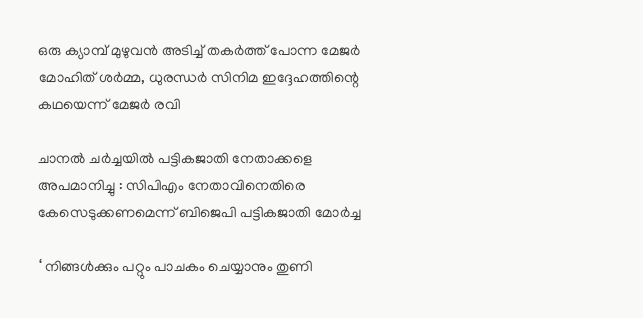ഒരു ക്യാമ്പ് മുഴുവന്‍ അടിച്ച് തകര്‍ത്ത് പോന്ന മേജര്‍ മോഹിത് ശര്‍മ്മ, ധുരന്ധര്‍ സിനിമ ഇദ്ദേഹത്തിന്റെ കഥയെന്ന് മേജര്‍ രവി

ചാനല്‍ ചര്‍ച്ചയില്‍ പട്ടികജാതി നേതാക്കളെ അപമാനിച്ചു : സിപിഎം നേതാവിനെതിരെ കേസെടുക്കണമെന്ന് ബിജെപി പട്ടികജാതി മോര്‍ച്ച

‘ നിങ്ങൾക്കും പറ്റും പാചകം ചെയ്യാനും തുണി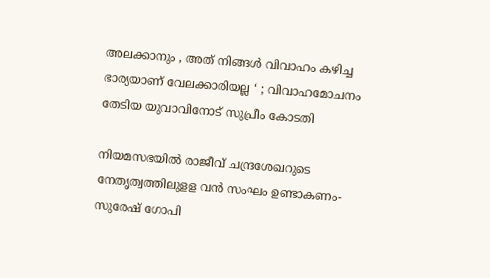അലക്കാനും , അത് നിങ്ങൾ വിവാഹം കഴിച്ച ഭാര്യയാണ് വേലക്കാരിയല്ല ‘ ; വിവാഹമോചനം തേടിയ യുവാവിനോട് സുപ്രീം കോടതി

നിയമസഭയില്‍ രാജീവ് ചന്ദ്രശേഖറുടെ നേതൃത്വത്തിലുളള വന്‍ സംഘം ഉണ്ടാകണം- സുരേഷ് ഗോപി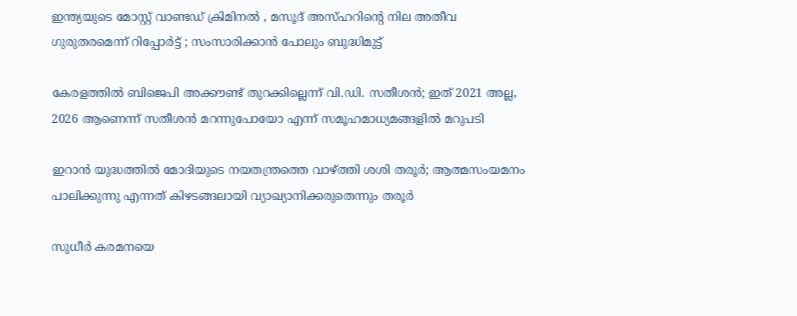ഇന്ത്യയുടെ മോസ്റ്റ് വാണ്ടഡ് ക്രിമിനൽ , മസൂദ് അസ്ഹറിന്റെ നില അതീവ ഗുരുതരമെന്ന് റിപ്പോർട്ട് ; സംസാരിക്കാൻ പോലും ബുദ്ധിമുട്ട്

കേരളത്തില്‍ ബിജെപി അക്കൗണ്ട് തുറക്കില്ലെന്ന് വി.ഡി. സതീശന്‍; ഇത് 2021 അല്ല, 2026 ആണെന്ന് സതീശന്‍ മറന്നുപോയോ എന്ന് സമൂഹമാധ്യമങ്ങളില്‍ മറുപടി

ഇറാന്‍ യുദ്ധത്തില്‍ മോദിയുടെ നയതന്ത്രത്തെ വാഴ്‌ത്തി ശശി തരൂര്‍; ആത്മസംയമനം പാലിക്കുന്നു എന്നത് കിഴടങ്ങലായി വ്യാഖ്യാനിക്കരുതെന്നും തരൂര്‍

സുധീര്‍ കരമനയെ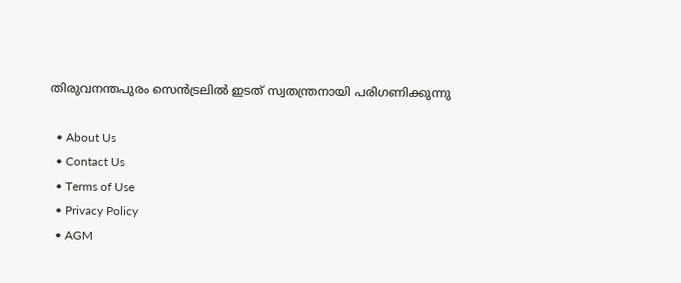തിരുവനന്തപുരം സെന്‍ട്രലില്‍ ഇടത് സ്വതന്ത്രനായി പരിഗണിക്കുന്നു

  • About Us
  • Contact Us
  • Terms of Use
  • Privacy Policy
  • AGM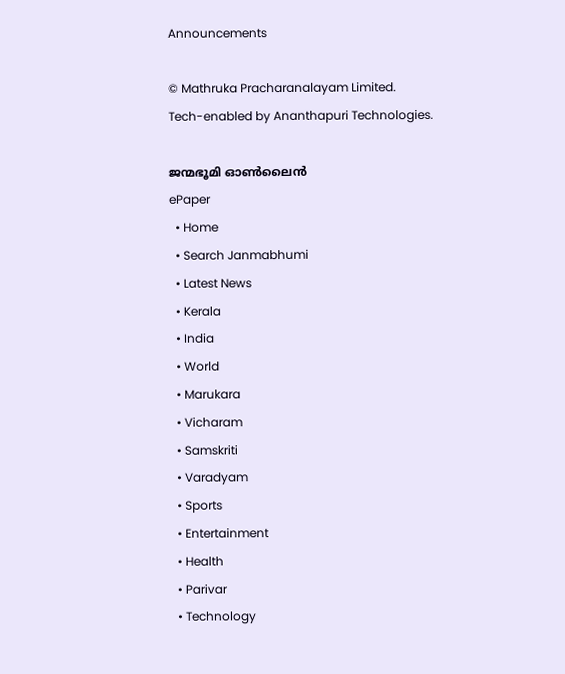Announcements

© Mathruka Pracharanalayam Limited.
Tech-enabled by Ananthapuri Technologies.

ജന്മഭൂമി ഓണ്‍ലൈന്‍
ePaper
  • Home
  • Search Janmabhumi
  • Latest News
  • Kerala
  • India
  • World
  • Marukara
  • Vicharam
  • Samskriti
  • Varadyam
  • Sports
  • Entertainment
  • Health
  • Parivar
  • Technology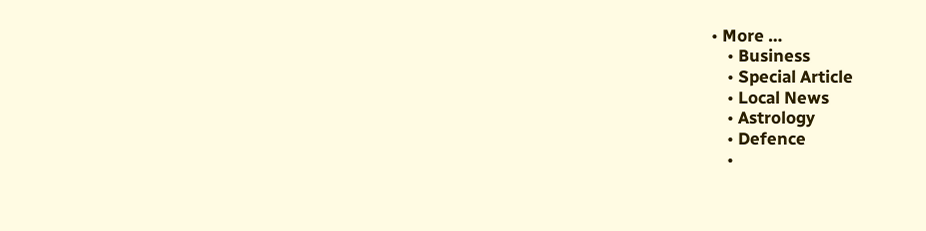• More …
    • Business
    • Special Article
    • Local News
    • Astrology
    • Defence
    •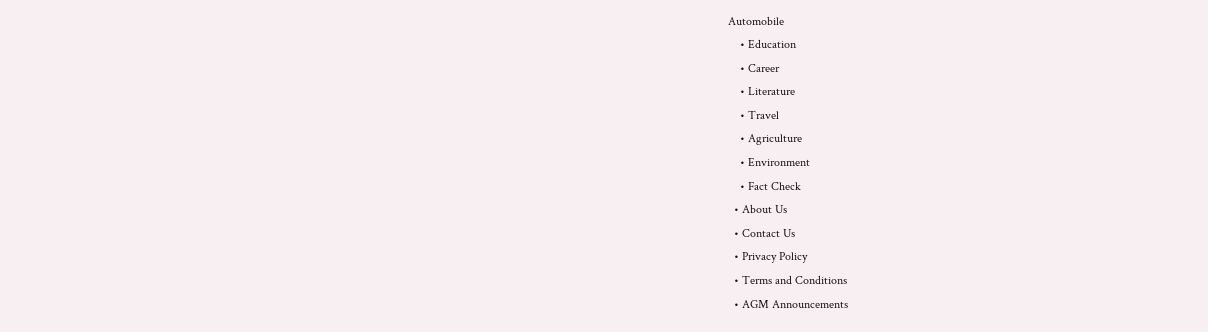Automobile
    • Education
    • Career
    • Literature
    • Travel
    • Agriculture
    • Environment
    • Fact Check
  • About Us
  • Contact Us
  • Privacy Policy
  • Terms and Conditions
  • AGM Announcements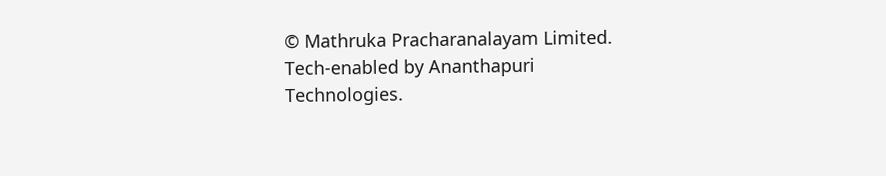© Mathruka Pracharanalayam Limited.
Tech-enabled by Ananthapuri Technologies.